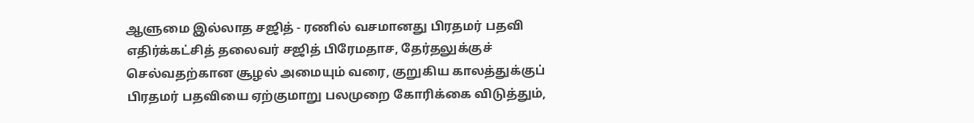ஆளுமை இல்லாத சஜித் - ரணில் வசமானது பிரதமர் பதவி
எதிர்க்கட்சித் தலைவர் சஜித் பிரேமதாச, தேர்தலுக்குச் செல்வதற்கான சூழல் அமையும் வரை, குறுகிய காலத்துக்குப் பிரதமர் பதவியை ஏற்குமாறு பலமுறை கோரிக்கை விடுத்தும்,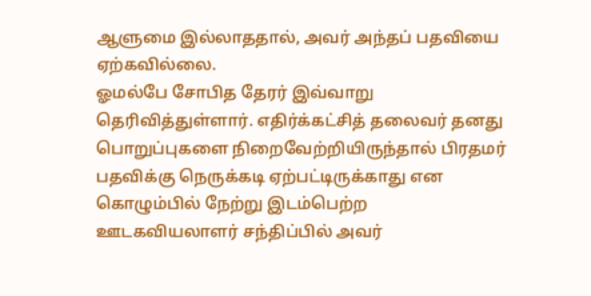ஆளுமை இல்லாததால், அவர் அந்தப் பதவியை ஏற்கவில்லை.
ஓமல்பே சோபித தேரர் இவ்வாறு தெரிவித்துள்ளார். எதிர்க்கட்சித் தலைவர் தனது பொறுப்புகளை நிறைவேற்றியிருந்தால் பிரதமர் பதவிக்கு நெருக்கடி ஏற்பட்டிருக்காது என கொழும்பில் நேற்று இடம்பெற்ற ஊடகவியலாளர் சந்திப்பில் அவர்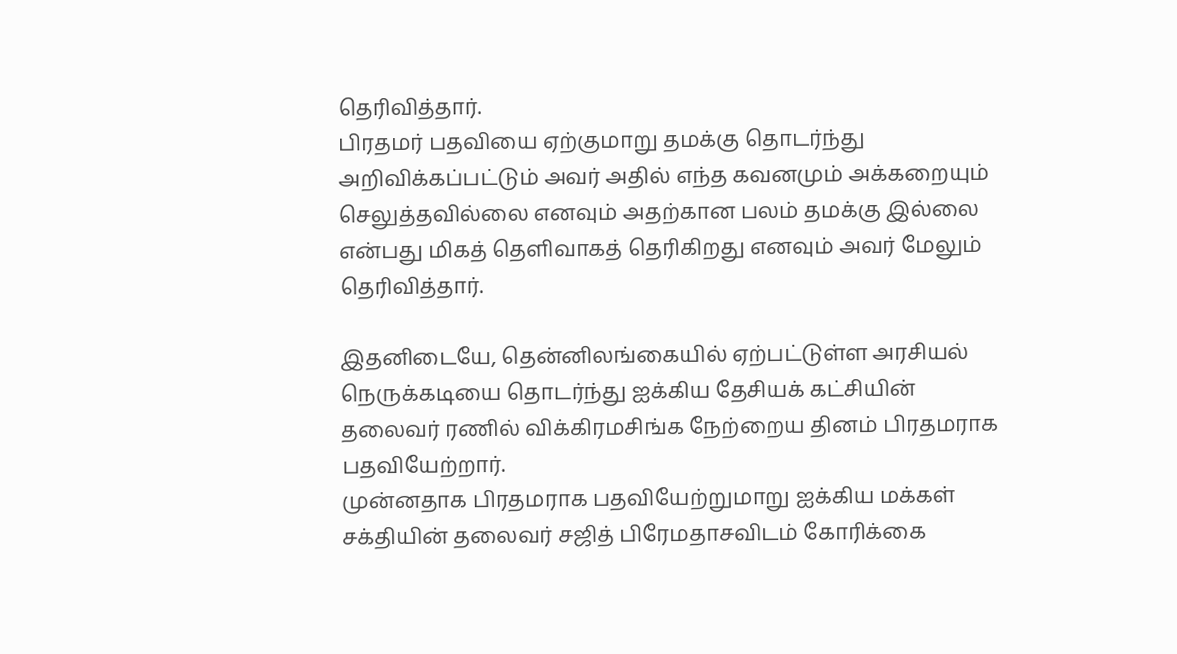தெரிவித்தார்.
பிரதமர் பதவியை ஏற்குமாறு தமக்கு தொடர்ந்து அறிவிக்கப்பட்டும் அவர் அதில் எந்த கவனமும் அக்கறையும் செலுத்தவில்லை எனவும் அதற்கான பலம் தமக்கு இல்லை என்பது மிகத் தெளிவாகத் தெரிகிறது எனவும் அவர் மேலும் தெரிவித்தார்.

இதனிடையே, தென்னிலங்கையில் ஏற்பட்டுள்ள அரசியல் நெருக்கடியை தொடர்ந்து ஐக்கிய தேசியக் கட்சியின் தலைவர் ரணில் விக்கிரமசிங்க நேற்றைய தினம் பிரதமராக பதவியேற்றார்.
முன்னதாக பிரதமராக பதவியேற்றுமாறு ஐக்கிய மக்கள் சக்தியின் தலைவர் சஜித் பிரேமதாசவிடம் கோரிக்கை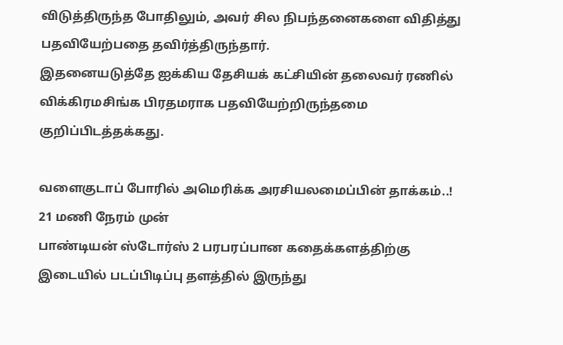விடுத்திருந்த போதிலும், அவர் சில நிபந்தனைகளை விதித்து பதவியேற்பதை தவிர்த்திருந்தார்.
இதனையடுத்தே ஐக்கிய தேசியக் கட்சியின் தலைவர் ரணில் விக்கிரமசிங்க பிரதமராக பதவியேற்றிருந்தமை குறிப்பிடத்தக்கது.

வளைகுடாப் போரில் அமெரிக்க அரசியலமைப்பின் தாக்கம்..! 21 மணி நேரம் முன்
பாண்டியன் ஸ்டோர்ஸ் 2 பரபரப்பான கதைக்களத்திற்கு இடையில் படப்பிடிப்பு தளத்தில் இருந்து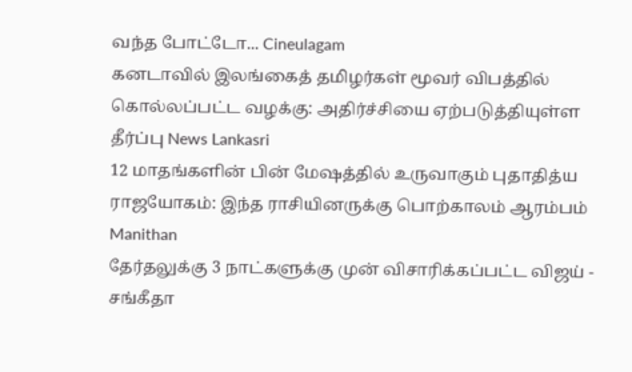வந்த போட்டோ... Cineulagam
கனடாவில் இலங்கைத் தமிழர்கள் மூவர் விபத்தில் கொல்லப்பட்ட வழக்கு: அதிர்ச்சியை ஏற்படுத்தியுள்ள தீர்ப்பு News Lankasri
12 மாதங்களின் பின் மேஷத்தில் உருவாகும் புதாதித்ய ராஜயோகம்: இந்த ராசியினருக்கு பொற்காலம் ஆரம்பம் Manithan
தேர்தலுக்கு 3 நாட்களுக்கு முன் விசாரிக்கப்பட்ட விஜய் - சங்கீதா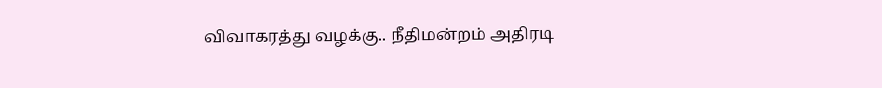விவாகரத்து வழக்கு.. நீதிமன்றம் அதிரடி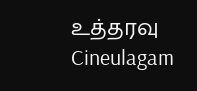உத்தரவு Cineulagam